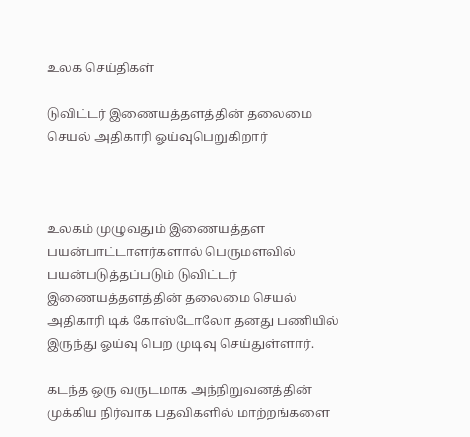உலக செய்திகள்

டுவிட்டர் இணையத்தளத்தின் தலைமை செயல் அதிகாரி ஓய்வுபெறுகிறார்



உலகம் முழுவதும் இணையத்தள  பயன்பாட்டாளர்களால் பெருமளவில் பயன்படுத்தப்படும் டுவிட்டர் இணையத்தளத்தின் தலைமை செயல் அதிகாரி டிக் கோஸ்டோலோ தனது பணியில் இருந்து ஓய்வு பெற முடிவு செய்துள்ளார்.

கடந்த ஒரு வருடமாக அந்நிறுவனத்தின் முக்கிய நிர்வாக பதவிகளில் மாற்றங்களை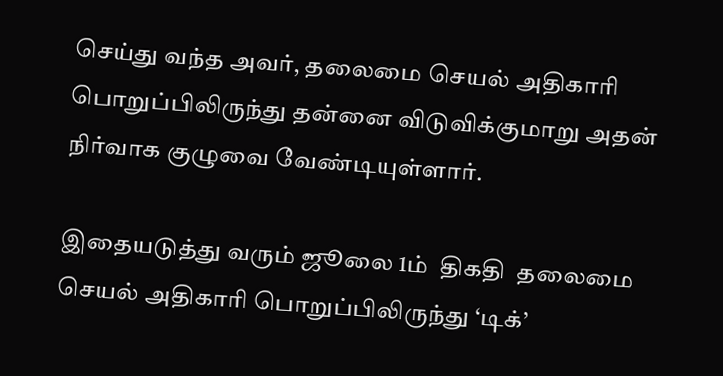செய்து வந்த அவர், தலைமை செயல் அதிகாரி பொறுப்பிலிருந்து தன்னை விடுவிக்குமாறு அதன் நிர்வாக குழுவை வேண்டியுள்ளார்.

இதையடுத்து வரும் ஜூலை 1ம்  திகதி  தலைமை செயல் அதிகாரி பொறுப்பிலிருந்து ‘டிக்’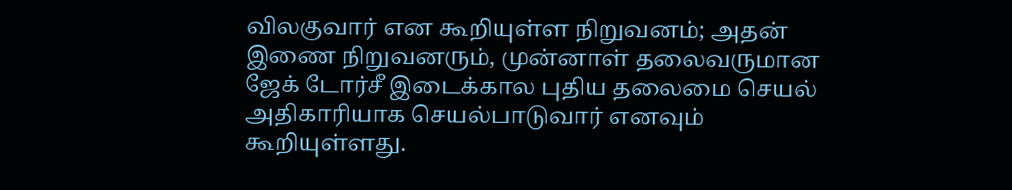விலகுவார் என கூறியுள்ள நிறுவனம்; அதன் இணை நிறுவனரும், முன்னாள் தலைவருமான ஜேக் டோர்சீ இடைக்கால புதிய தலைமை செயல் அதிகாரியாக செயல்பாடுவார் எனவும் கூறியுள்ளது.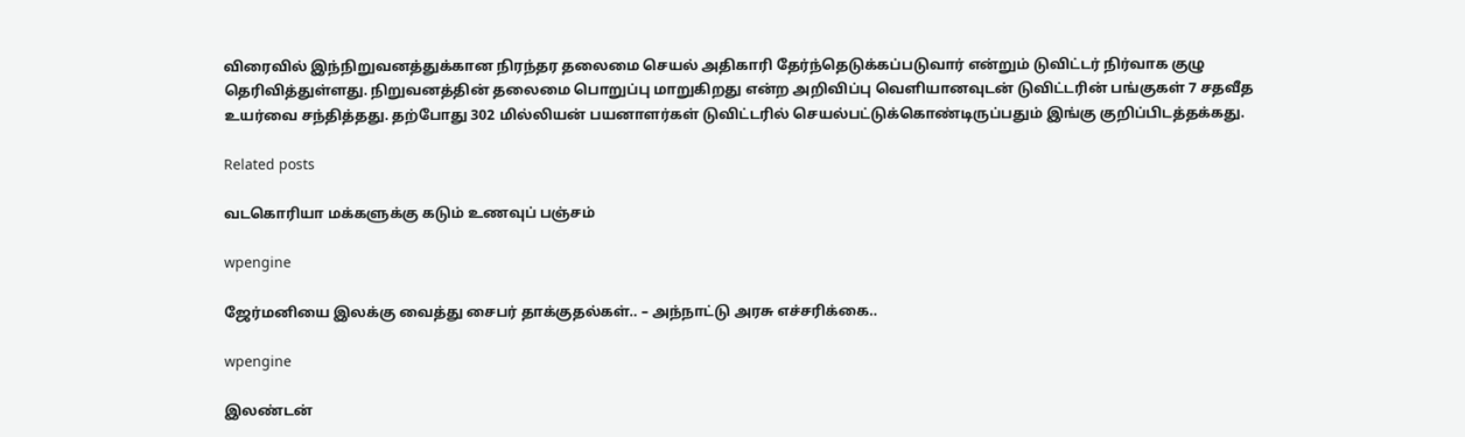விரைவில் இந்நிறுவனத்துக்கான நிரந்தர தலைமை செயல் அதிகாரி தேர்ந்தெடுக்கப்படுவார் என்றும் டுவிட்டர் நிர்வாக குழு தெரிவித்துள்ளது. நிறுவனத்தின் தலைமை பொறுப்பு மாறுகிறது என்ற அறிவிப்பு வெளியானவுடன் டுவிட்டரின் பங்குகள் 7 சதவீத உயர்வை சந்தித்தது. தற்போது 302 மில்லியன் பயனாளர்கள் டுவிட்டரில் செயல்பட்டுக்கொண்டிருப்பதும் இங்கு குறிப்பிடத்தக்கது.

Related posts

வடகொரியா மக்களுக்கு கடும் உணவுப் பஞ்சம்

wpengine

ஜேர்மனியை இலக்கு வைத்து சைபர் தாக்குதல்கள்.. – அந்நாட்டு அரசு எச்சரிக்கை..

wpengine

இலண்டன்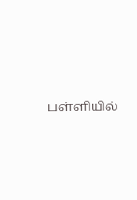பள்ளியில்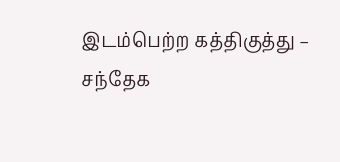இடம்பெற்ற கத்திகுத்து – சந்தேக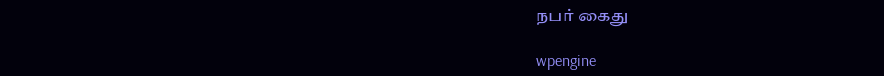நபர் கைது

wpengine